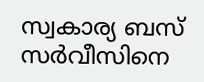സ്വകാര്യ ബസ് സർവീസിനെ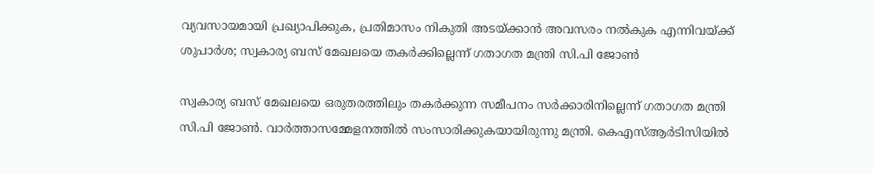വ്യവസായമായി പ്രഖ്യാപിക്കുക, പ്രതിമാസം നികുതി അടയ്ക്കാൻ അവസരം നൽകുക എന്നിവയ്ക്ക് ശുപാർശ; സ്വകാര്യ ബസ് മേഖലയെ തകർക്കില്ലെന്ന് ഗതാഗത മന്ത്രി സി.പി ജോൺ

സ്വകാര്യ ബസ് മേഖലയെ ഒരുതരത്തിലും തകർക്കുന്ന സമീപനം സർക്കാരിനില്ലെന്ന് ഗതാഗത മന്ത്രി സി.പി ജോൺ. വാർത്താസമ്മേളനത്തിൽ സംസാരിക്കുകയായിരുന്നു മന്ത്രി. കെഎസ്ആർടിസിയിൽ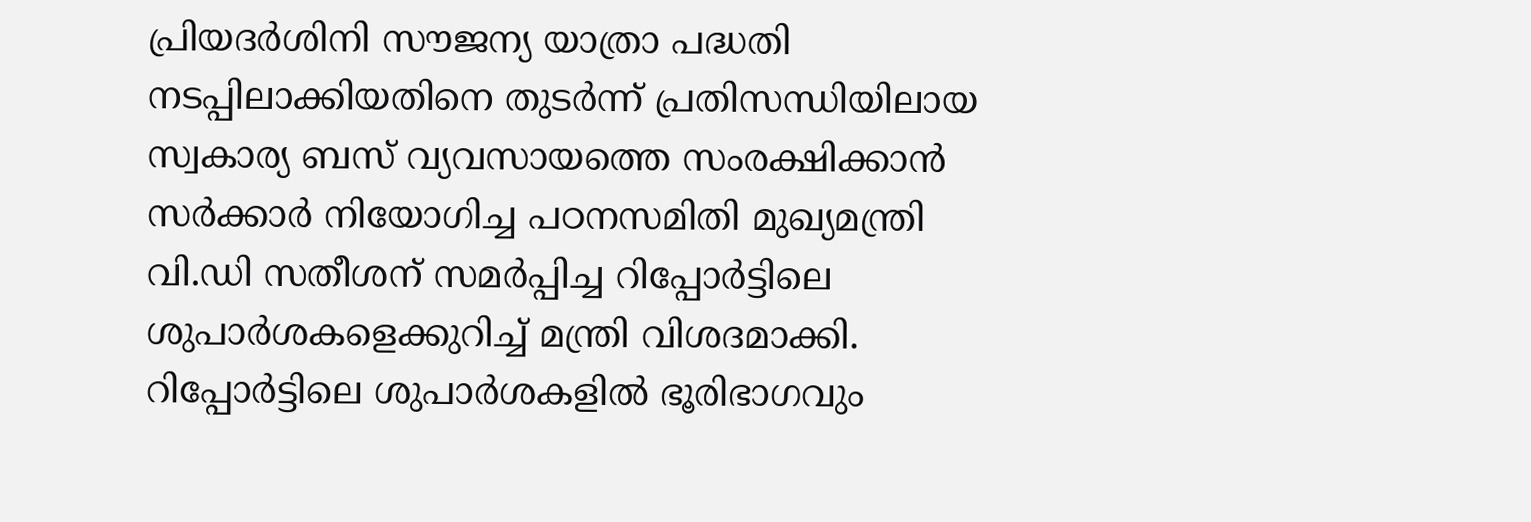പ്രിയദർശിനി സൗജന്യ യാത്രാ പദ്ധതി നടപ്പിലാക്കിയതിനെ തുടർന്ന് പ്രതിസന്ധിയിലായ സ്വകാര്യ ബസ് വ്യവസായത്തെ സംരക്ഷിക്കാൻ സർക്കാർ നിയോഗിച്ച പഠനസമിതി മുഖ്യമന്ത്രി വി.ഡി സതീശന് സമർപ്പിച്ച റിപ്പോർട്ടിലെ ശുപാർശകളെക്കുറിച്ച് മന്ത്രി വിശദമാക്കി.
റിപ്പോർട്ടിലെ ശുപാർശകളിൽ ഭൂരിഭാഗവും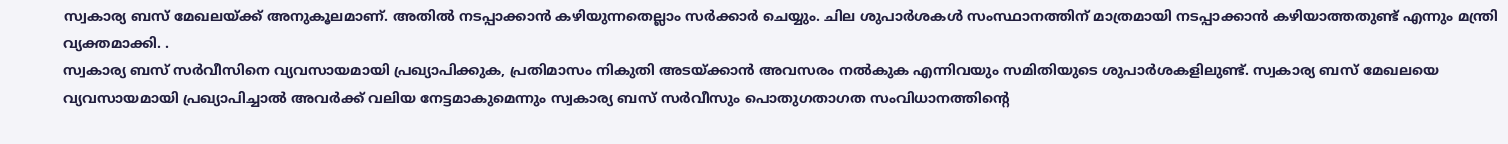സ്വകാര്യ ബസ് മേഖലയ്ക്ക് അനുകൂലമാണ്. അതിൽ നടപ്പാക്കാൻ കഴിയുന്നതെല്ലാം സർക്കാർ ചെയ്യും. ചില ശുപാർശകൾ സംസ്ഥാനത്തിന് മാത്രമായി നടപ്പാക്കാൻ കഴിയാത്തതുണ്ട് എന്നും മന്ത്രി വ്യക്തമാക്കി. .
സ്വകാര്യ ബസ് സർവീസിനെ വ്യവസായമായി പ്രഖ്യാപിക്കുക, പ്രതിമാസം നികുതി അടയ്ക്കാൻ അവസരം നൽകുക എന്നിവയും സമിതിയുടെ ശുപാർശകളിലുണ്ട്. സ്വകാര്യ ബസ് മേഖലയെ വ്യവസായമായി പ്രഖ്യാപിച്ചാൽ അവർക്ക് വലിയ നേട്ടമാകുമെന്നും സ്വകാര്യ ബസ് സർവീസും പൊതുഗതാഗത സംവിധാനത്തിന്റെ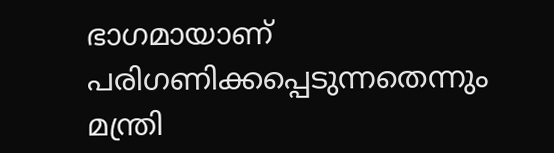ഭാഗമായാണ് പരിഗണിക്കപ്പെടുന്നതെന്നും മന്ത്രി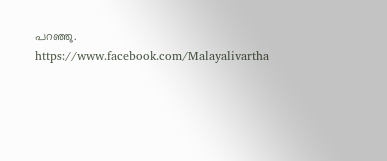പറഞ്ഞു.
https://www.facebook.com/Malayalivartha